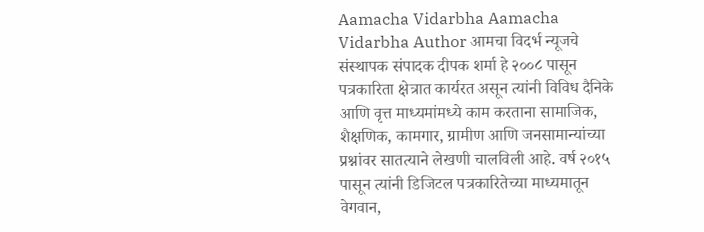Aamacha Vidarbha Aamacha Vidarbha Author आमचा विदर्भ न्यूजचे संस्थापक संपादक दीपक शर्मा हे २००८ पासून पत्रकारिता क्षेत्रात कार्यरत असून त्यांनी विविध दैनिके आणि वृत्त माध्यमांमध्ये काम करताना सामाजिक, शैक्षणिक, कामगार, ग्रामीण आणि जनसामान्यांच्या प्रश्नांवर सातत्याने लेखणी चालविली आहे. वर्ष २०१५ पासून त्यांनी डिजिटल पत्रकारितेच्या माध्यमातून वेगवान,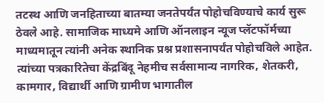तटस्थ आणि जनहिताच्या बातम्या जनतेपर्यंत पोहोचविण्याचे कार्य सुरू ठेवले आहे. सामाजिक माध्यमे आणि ऑनलाइन न्यूज प्लॅटफॉर्मच्या माध्यमातून त्यांनी अनेक स्थानिक प्रश्न प्रशासनापर्यंत पोहोचविले आहेत. त्यांच्या पत्रकारितेचा केंद्रबिंदू नेहमीच सर्वसामान्य नागरिक, शेतकरी, कामगार, विद्यार्थी आणि ग्रामीण भागातील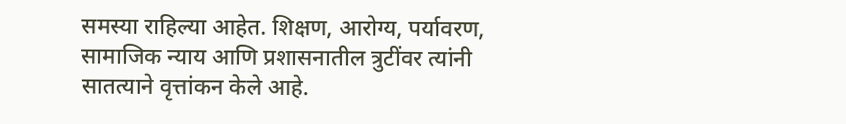समस्या राहिल्या आहेत. शिक्षण, आरोग्य, पर्यावरण, सामाजिक न्याय आणि प्रशासनातील त्रुटींवर त्यांनी सातत्याने वृत्तांकन केले आहे.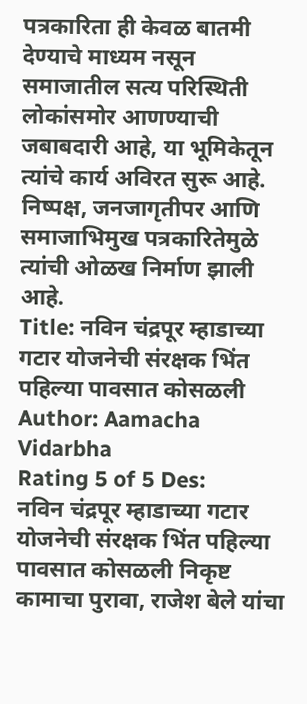पत्रकारिता ही केवळ बातमी देण्याचे माध्यम नसून समाजातील सत्य परिस्थिती लोकांसमोर आणण्याची जबाबदारी आहे, या भूमिकेतून त्यांचे कार्य अविरत सुरू आहे. निष्पक्ष, जनजागृतीपर आणि समाजाभिमुख पत्रकारितेमुळे त्यांची ओळख निर्माण झाली आहे.
Title: नविन चंद्रपूर म्हाडाच्या गटार योजनेची संरक्षक भिंत पहिल्या पावसात कोसळली
Author: Aamacha Vidarbha
Rating 5 of 5 Des:
नविन चंद्रपूर म्हाडाच्या गटार योजनेची संरक्षक भिंत पहिल्या पावसात कोसळली निकृष्ट कामाचा पुरावा, राजेश बेले यांचा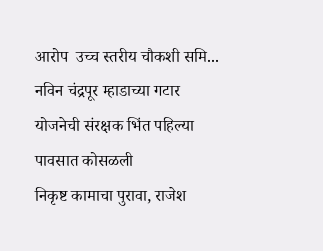आरोप  उच्च स्तरीय चौकशी समि...
नविन चंद्रपूर म्हाडाच्या गटार योजनेची संरक्षक भिंत पहिल्या पावसात कोसळली
निकृष्ट कामाचा पुरावा, राजेश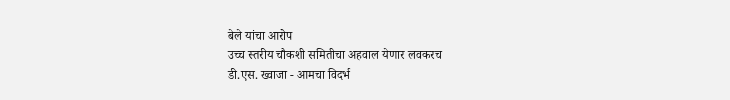बेले यांचा आरोप
उच्च स्तरीय चौकशी समितीचा अहवाल येणार लवकरच
डी.एस. ख्वाजा - आमचा विदर्भ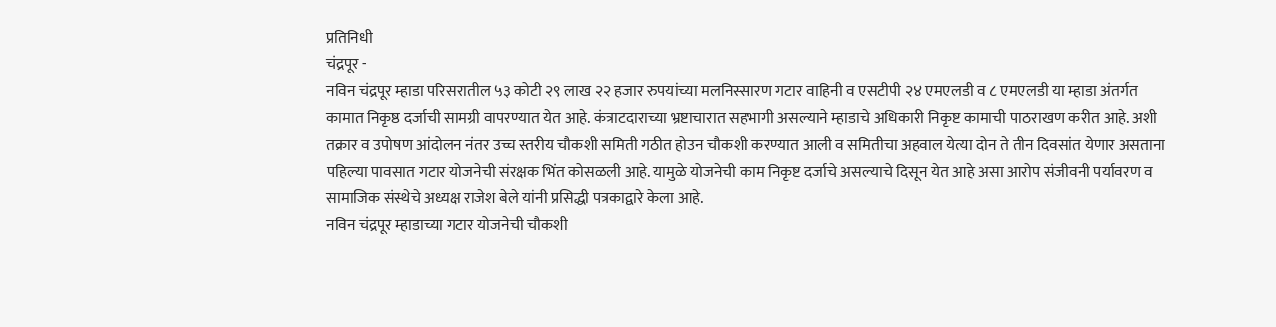प्रतिनिधी
चंद्रपूर -
नविन चंद्रपूर म्हाडा परिसरातील ५३ कोटी २९ लाख २२ हजार रुपयांच्या मलनिस्सारण गटार वाहिनी व एसटीपी २४ एमएलडी व ८ एमएलडी या म्हाडा अंतर्गत कामात निकृष्ठ दर्जाची सामग्री वापरण्यात येत आहे. कंत्राटदाराच्या भ्रष्टाचारात सहभागी असल्याने म्हाडाचे अधिकारी निकृष्ट कामाची पाठराखण करीत आहे. अशी तक्रार व उपोषण आंदोलन नंतर उच्च स्तरीय चौकशी समिती गठीत होउन चौकशी करण्यात आली व समितीचा अहवाल येत्या दोन ते तीन दिवसांत येणार असताना पहिल्या पावसात गटार योजनेची संरक्षक भिंत कोसळली आहे. यामुळे योजनेची ‌‌‌‌‌काम निकृष्ट दर्जाचे असल्याचे दिसून येत आहे असा आरोप संजीवनी पर्यावरण व सामाजिक संस्थेचे अध्यक्ष राजेश बेले यांनी प्रसिद्धी पत्रकाद्वारे केला आहे.
नविन चंद्रपूर म्हाडाच्या गटार योजनेची चौकशी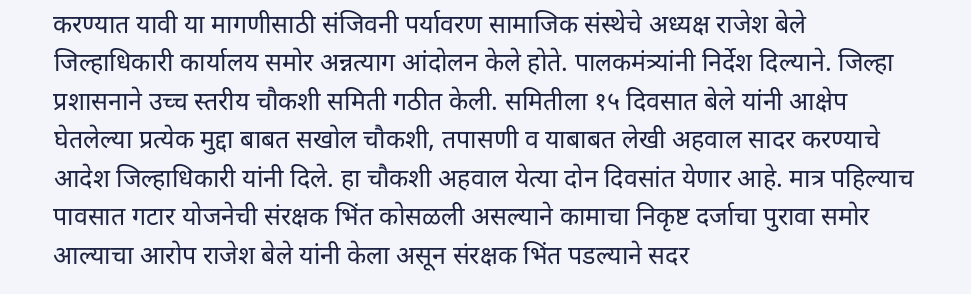करण्यात यावी या मागणीसाठी संजिवनी पर्यावरण सामाजिक संस्थेचे अध्यक्ष राजेश बेले जिल्हाधिकारी कार्यालय समोर अन्नत्याग आंदोलन केले होते. पालकमंत्र्यांनी निर्देश दिल्याने. जिल्हा प्रशासनाने उच्च स्तरीय चौकशी समिती गठीत केली. समितीला १५ दिवसात बेले यांनी आक्षेप घेतलेल्या प्रत्येक मुद्दा बाबत सखोल चौकशी, तपासणी व याबाबत लेखी अहवाल सादर करण्याचे आदेश जिल्हाधिकारी यांनी दिले. हा चौकशी अहवाल येत्या दोन दिवसांत येणार आहे. मात्र पहिल्याच पावसात गटार योजनेची संरक्षक भिंत कोसळली असल्याने कामाचा निकृष्ट दर्जाचा पुरावा समोर आल्याचा आरोप राजेश बेले यांनी केला असून संरक्षक भिंत पडल्याने सदर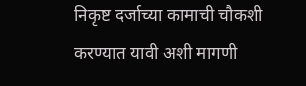निकृष्ट दर्जाच्या कामाची चौकशी करण्यात यावी अशी मागणी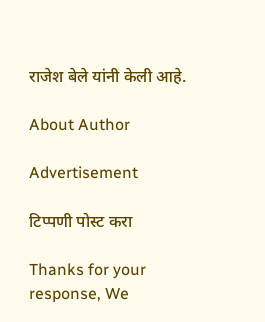राजेश बेले यांनी केली आहे.

About Author

Advertisement

टिप्पणी पोस्ट करा

Thanks for your response, We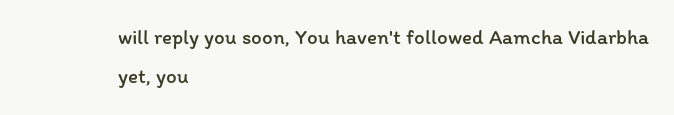will reply you soon, You haven't followed Aamcha Vidarbha yet, you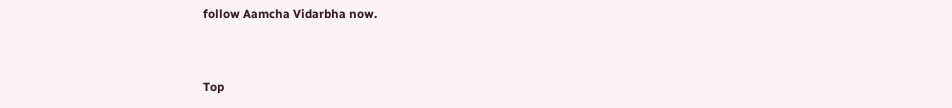follow Aamcha Vidarbha now.


Top